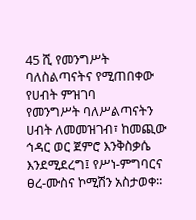45 ሺ የመንግሥት ባለስልጣናትና የሚጠበቀው የሀብት ምዝገባ
የመንግሥት ባለሥልጣናትን ሀብት ለመመዝገብ፣ ከመጪው ኅዳር ወር ጀምሮ እንቅስቃሴ እንደሚደረግ፤ የሥነ-ምግባርና ፀረ-ሙስና ኮሚሽን አስታወቀ።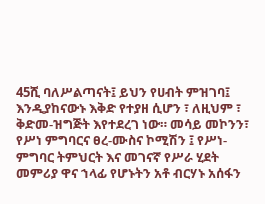45ሺ ባለሥልጣናት፤ ይህን የሀብት ምዝገባ፤ እንዲያከናውኑ እቅድ የተያዘ ሲሆን ፣ ለዚህም ፣ ቅድመ-ዝግጅት እየተደረገ ነው። መሳይ መኮንን፣ የሥነ ምግባርና ፀረ-ሙስና ኮሚሽን ፤ የሥነ-ምግባር ትምህርት እና መገናኛ የሥራ ሂደት መምሪያ ዋና ኀላፊ የሆኑትን አቶ ብርሃኑ አሰፋን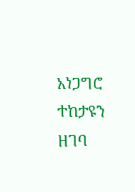አነጋግሮ ተከታዩን ዘገባ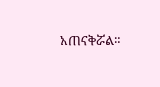አጠናቅሯል።